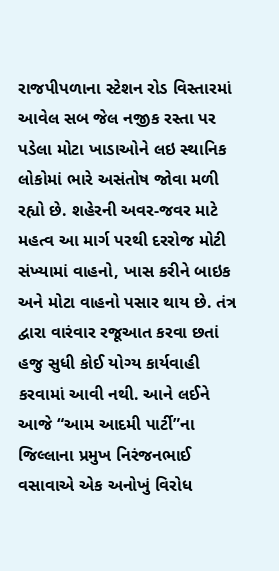રાજપીપળાના સ્ટેશન રોડ વિસ્તારમાં આવેલ સબ જેલ નજીક રસ્તા પર પડેલા મોટા ખાડાઓને લઇ સ્થાનિક લોકોમાં ભારે અસંતોષ જોવા મળી રહ્યો છે. શહેરની અવર-જવર માટે મહત્વ આ માર્ગ પરથી દરરોજ મોટી સંખ્યામાં વાહનો, ખાસ કરીને બાઇક અને મોટા વાહનો પસાર થાય છે. તંત્ર દ્વારા વારંવાર રજૂઆત કરવા છતાં હજુ સુધી કોઈ યોગ્ય કાર્યવાહી કરવામાં આવી નથી. આને લઈને આજે “આમ આદમી પાર્ટી”ના જિલ્લાના પ્રમુખ નિરંજનભાઈ વસાવાએ એક અનોખું વિરોધ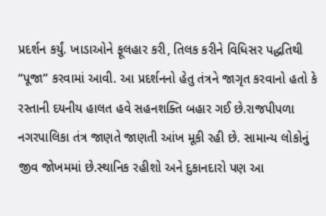પ્રદર્શન કર્યું. ખાડાઓને ફૂલહાર કરી, તિલક કરીને વિધિસર પદ્ધતિથી “પૂજા” કરવામાં આવી. આ પ્રદર્શનનો હેતુ તંત્રને જાગૃત કરવાનો હતો કે રસ્તાની દયનીય હાલત હવે સહનશક્તિ બહાર ગઈ છે.રાજપીપળા નગરપાલિકા તંત્ર જાણતે જાણતી આંખ મૂકી રહી છે. સામાન્ય લોકોનું જીવ જોખમમાં છે.સ્થાનિક રહીશો અને દુકાનદારો પણ આ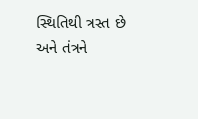સ્થિતિથી ત્રસ્ત છે અને તંત્રને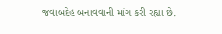જવાબદેહ બનાવવાની માંગ કરી રહ્યા છે.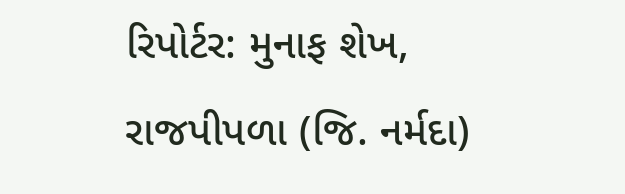રિપોર્ટર: મુનાફ શેખ, રાજપીપળા (જિ. નર્મદા)